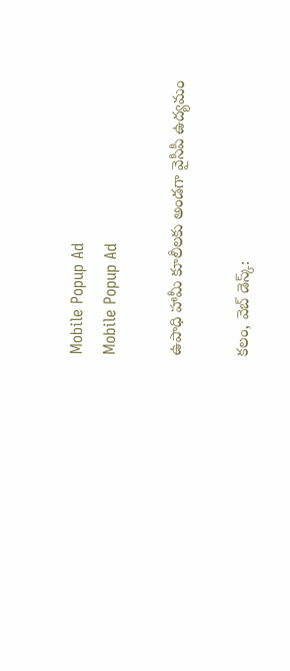Mobile Popup Ad
Mobile Popup Ad

ఉపాధి హామీ కూలీలకు అండగా వైసీపీ ఉద్యమం

కలం, వెబ్ డెస్క్: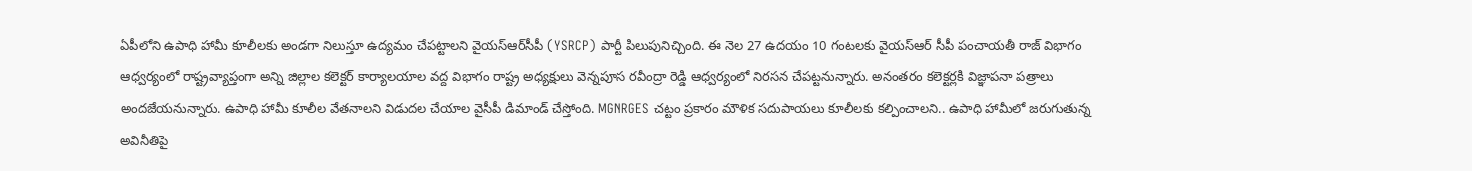ఏపీలోని ఉపాధి హామీ కూలీలకు అండగా నిలుస్తూ ఉద్యమం చేపట్టాలని వైయస్ఆర్‌సీపీ (YSRCP) పార్టీ పిలుపునిచ్చింది. ఈ నెల 27 ఉదయం 10 గంటలకు వైయస్ఆర్ సీపీ పంచాయతీ రాజ్ విభాగం ఆధ్వర్యంలో రాష్ట్రవ్యాప్తంగా అన్ని జిల్లాల కలెక్టర్ కార్యాలయాల వద్ద విభాగం రాష్ట్ర అధ్యక్షులు వెన్నపూస రవీంద్రా రెడ్డి ఆధ్వర్యంలో నిరసన చేపట్టనున్నారు. అనంతరం కలెక్టర్లకి విజ్ఞాపనా పత్రాలు అందజేయనున్నారు. ఉపాధి హామీ కూలీల వేతనాలని విడుదల చేయాల వైసీపీ డిమాండ్ చేస్తోంది. MGNRGES చట్టం ప్రకారం మౌళిక సదుపాయలు కూలీలకు కల్పించాలని.. ఉపాధి హామీలో జరుగుతున్న అవినీతిపై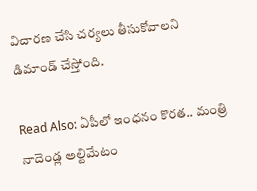విచారణ చేసి చర్యలు తీసుకోవాలని డిమాండ్ చేస్తోంది.

Read Also: ఏపీలో ఇంధనం కొరత.. మంత్రి నాదెండ్ల అల్టిమేటం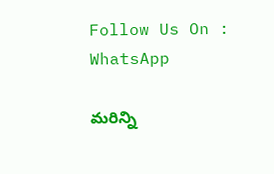Follow Us On : WhatsApp

మ‌రిన్ని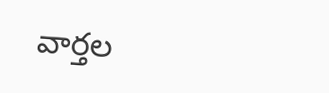వార్త‌ల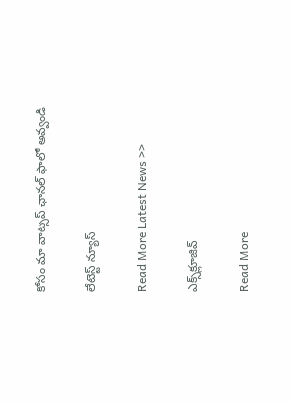కోసం మా వాట్స‌ప్ ఛాన‌ల్ ఫాలో అవ్వండి

లేటెస్ట్ న్యూస్‌

Read More Latest News >>

ఎక్స్‌క్లూజివ్‌

Read More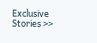Exclusive Stories >>